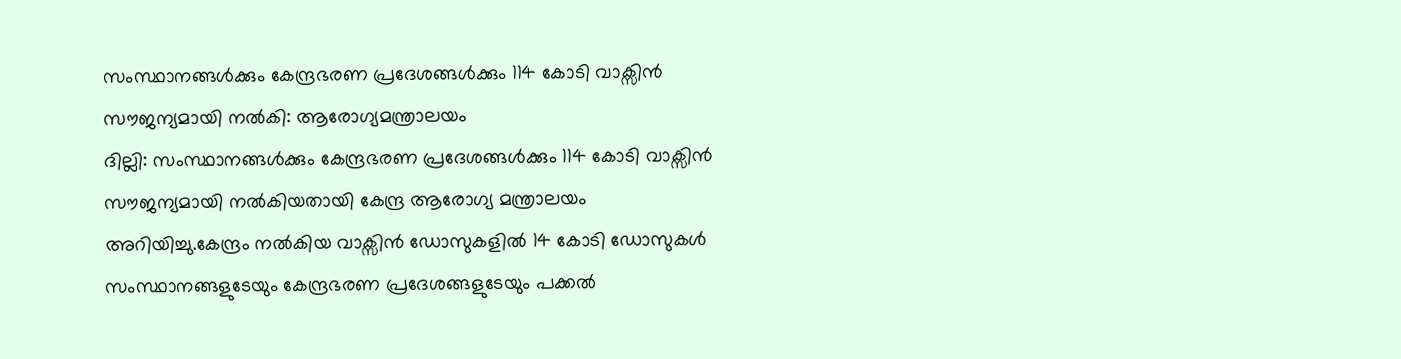സംസ്ഥാനങ്ങൾക്കും കേന്ദ്രഭരണ പ്രദേശങ്ങൾക്കും 114 കോടി വാക്സിൻ സൗജന്യമായി നൽകി: ആരോഗ്യമന്ത്രാലയം
ദില്ലി: സംസ്ഥാനങ്ങൾക്കും കേന്ദ്രഭരണ പ്രദേശങ്ങൾക്കും 114 കോടി വാക്സിൻ സൗജന്യമായി നൽകിയതായി കേന്ദ്ര ആരോഗ്യ മന്ത്രാലയം അറിയിച്ചു.കേന്ദ്രം നൽകിയ വാക്സിൻ ഡോസുകളിൽ 14 കോടി ഡോസുകൾ സംസ്ഥാനങ്ങളുടേയും കേന്ദ്രഭരണ പ്രദേശങ്ങളുടേയും പക്കൽ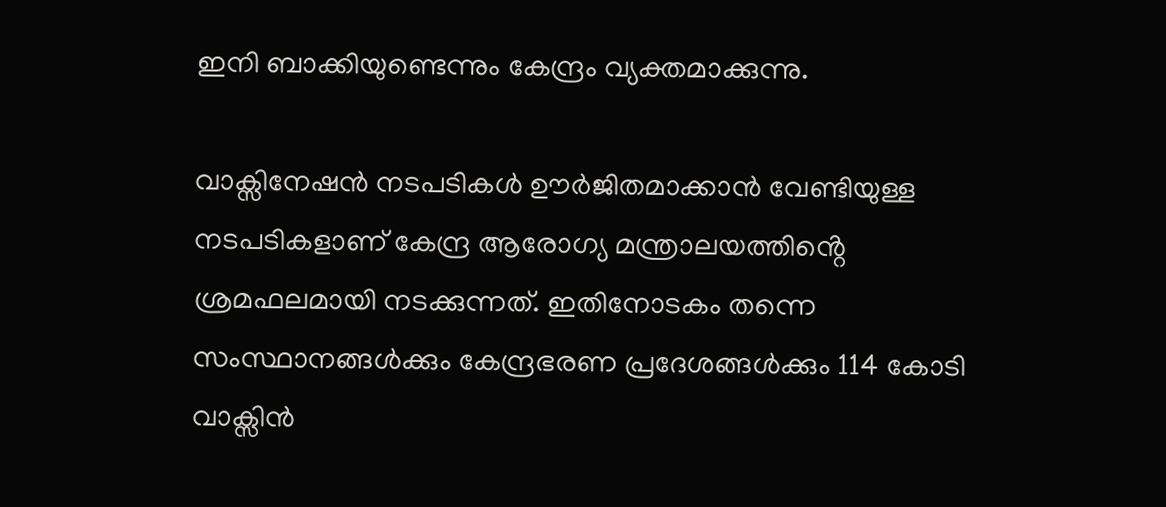ഇനി ബാക്കിയുണ്ടെന്നും കേന്ദ്രം വ്യക്തമാക്കുന്നു.

വാക്സിനേഷൻ നടപടികൾ ഊർജിതമാക്കാൻ വേണ്ടിയുള്ള നടപടികളാണ് കേന്ദ്ര ആരോഗ്യ മന്ത്രാലയത്തിൻ്റെ ശ്രമഫലമായി നടക്കുന്നത്. ഇതിനോടകം തന്നെ സംസ്ഥാനങ്ങൾക്കും കേന്ദ്രഭരണ പ്രദേശങ്ങൾക്കും 114 കോടി വാക്സിൻ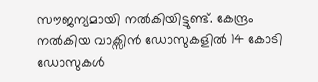സൗജന്യമായി നൽകിയിട്ടുണ്ട്. കേന്ദ്രം നൽകിയ വാക്സിൻ ഡോസുകളിൽ 14 കോടി ഡോസുകൾ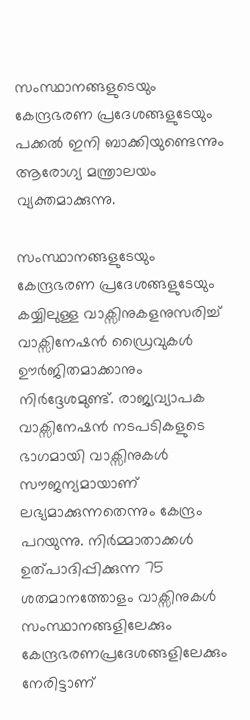സംസ്ഥാനങ്ങളുടെയും കേന്ദ്രഭരണ പ്രദേശങ്ങളുടേയും പക്കൽ ഇനി ബാക്കിയുണ്ടെന്നും ആരോഗ്യ മന്ത്രാലയം വ്യക്തമാക്കുന്നു.

സംസ്ഥാനങ്ങളുടേയും കേന്ദ്രഭരണ പ്രദേശങ്ങളുടേയും കയ്യിലുള്ള വാക്സിനുകളനുസരിച്ച് വാക്സിനേഷൻ ഡ്രൈവുകൾ ഊർജിതമാക്കാനും നിർദ്ദേശമുണ്ട്. രാജ്യവ്യാപക വാക്സിനേഷൻ നടപടികളുടെ ഭാഗമായി വാക്സിനുകൾ സൗജന്യമായാണ് ലഭ്യമാക്കുന്നതെന്നും കേന്ദ്രം പറയുന്നു. നിർമ്മാതാക്കൾ ഉത്പാദിപ്പിക്കുന്ന 75 ശതമാനത്തോളം വാക്സിനുകൾ സംസ്ഥാനങ്ങളിലേക്കും കേന്ദ്രഭരണപ്രദേശങ്ങളിലേക്കും നേരിട്ടാണ്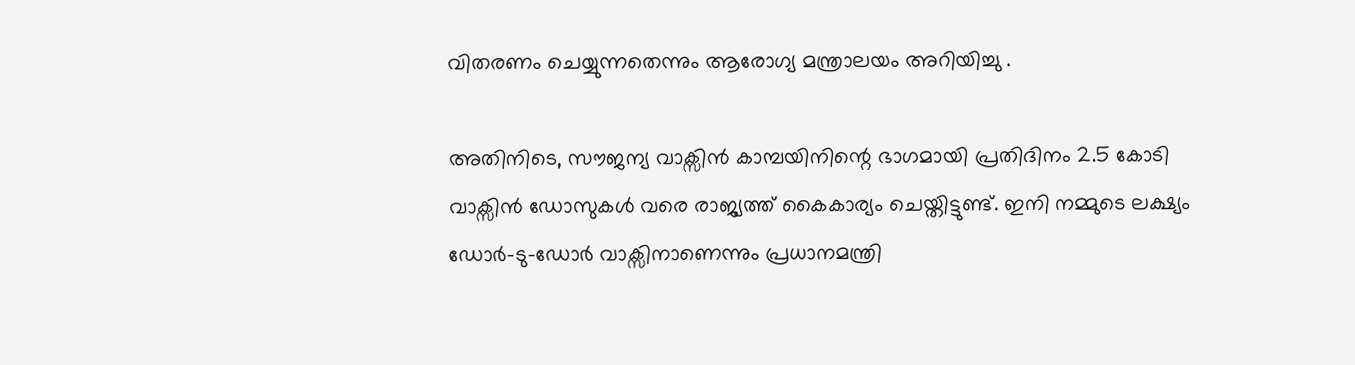വിതരണം ചെയ്യുന്നതെന്നും ആരോഗ്യ മന്ത്രാലയം അറിയിച്ചു .

അതിനിടെ, സൗജന്യ വാക്സിൻ കാമ്പയിനിന്റെ ഭാഗമായി പ്രതിദിനം 2.5 കോടി വാക്സിൻ ഡോസുകൾ വരെ രാജ്യത്ത് കൈകാര്യം ചെയ്തിട്ടുണ്ട്. ഇനി നമ്മുടെ ലക്ഷ്യം ഡോർ-ടു-ഡോർ വാക്സിനാണെന്നും പ്രധാനമന്ത്രി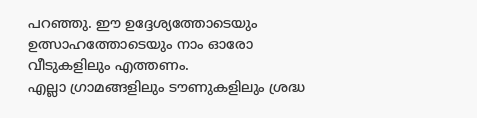പറഞ്ഞു. ഈ ഉദ്ദേശ്യത്തോടെയും ഉത്സാഹത്തോടെയും നാം ഓരോ വീടുകളിലും എത്തണം.
എല്ലാ ഗ്രാമങ്ങളിലും ടൗണുകളിലും ശ്രദ്ധ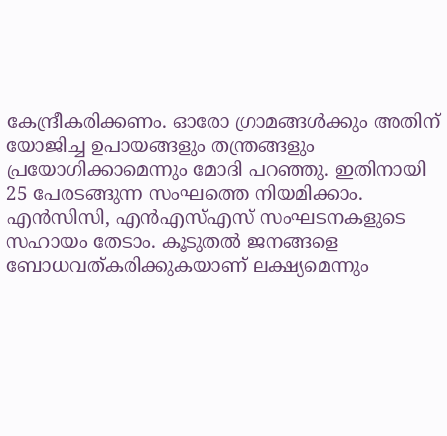കേന്ദ്രീകരിക്കണം. ഓരോ ഗ്രാമങ്ങൾക്കും അതിന് യോജിച്ച ഉപായങ്ങളും തന്ത്രങ്ങളും പ്രയോഗിക്കാമെന്നും മോദി പറഞ്ഞു. ഇതിനായി 25 പേരടങ്ങുന്ന സംഘത്തെ നിയമിക്കാം. എൻസിസി, എൻഎസ്എസ് സംഘടനകളുടെ സഹായം തേടാം. കൂടുതൽ ജനങ്ങളെ ബോധവത്കരിക്കുകയാണ് ലക്ഷ്യമെന്നും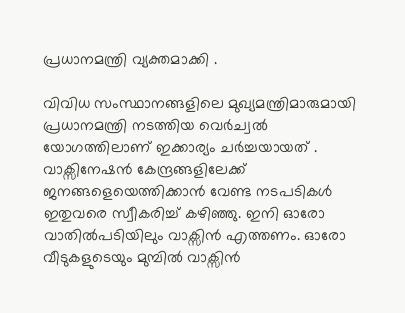പ്രധാനമന്ത്രി വ്യക്തമാക്കി .

വിവിധ സംസ്ഥാനങ്ങളിലെ മുഖ്യമന്ത്രിമാരുമായി പ്രധാനമന്ത്രി നടത്തിയ വെർച്വൽ യോഗത്തിലാണ് ഇക്കാര്യം ചർച്ചയായത് . വാക്സിനേഷൻ കേന്ദ്രങ്ങളിലേക്ക് ജനങ്ങളെയെത്തിക്കാൻ വേണ്ട നടപടികൾ ഇതുവരെ സ്വീകരിച്ച് കഴിഞ്ഞു. ഇനി ഓരോ വാതിൽപടിയിലും വാക്സിൻ എത്തണം. ഓരോ വീടുകളുടെയും മുമ്പിൽ വാക്സിൻ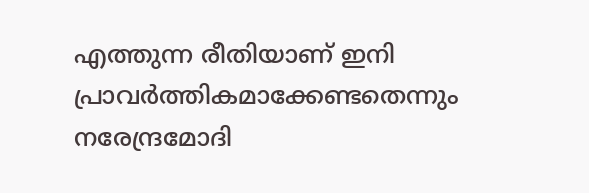എത്തുന്ന രീതിയാണ് ഇനി പ്രാവർത്തികമാക്കേണ്ടതെന്നും നരേന്ദ്രമോദി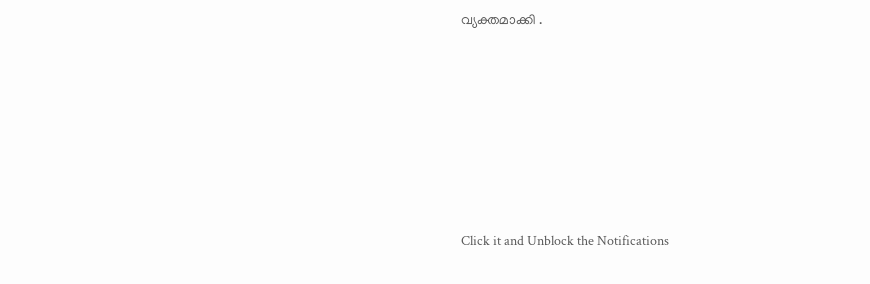വ്യക്തമാക്കി .












Click it and Unblock the Notifications